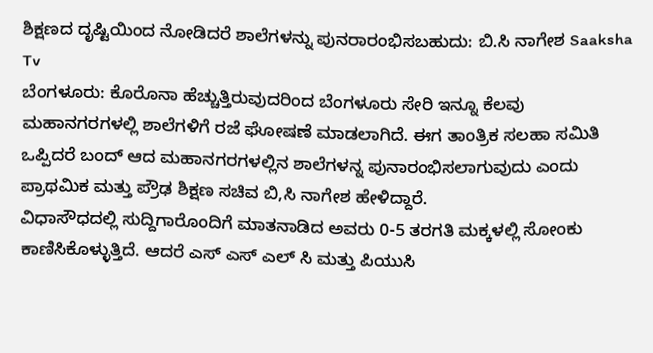ಶಿಕ್ಷಣದ ದೃಷ್ಟಿಯಿಂದ ನೋಡಿದರೆ ಶಾಲೆಗಳನ್ನು ಪುನರಾರಂಭಿಸಬಹುದು: ಬಿ.ಸಿ ನಾಗೇಶ Saaksha Tv
ಬೆಂಗಳೂರು: ಕೊರೊನಾ ಹೆಚ್ಚುತ್ತಿರುವುದರಿಂದ ಬೆಂಗಳೂರು ಸೇರಿ ಇನ್ನೂ ಕೆಲವು ಮಹಾನಗರಗಳಲ್ಲಿ ಶಾಲೆಗಳಿಗೆ ರಜೆ ಘೋಷಣೆ ಮಾಡಲಾಗಿದೆ. ಈಗ ತಾಂತ್ರಿಕ ಸಲಹಾ ಸಮಿತಿ ಒಪ್ಪಿದರೆ ಬಂದ್ ಆದ ಮಹಾನಗರಗಳಲ್ಲಿನ ಶಾಲೆಗಳನ್ನ ಪುನಾರಂಭಿಸಲಾಗುವುದು ಎಂದು ಪ್ರಾಥಮಿಕ ಮತ್ತು ಪ್ರೌಢ ಶಿಕ್ಷಣ ಸಚಿವ ಬಿ,ಸಿ ನಾಗೇಶ ಹೇಳಿದ್ದಾರೆ.
ವಿಧಾಸೌಧದಲ್ಲಿ ಸುದ್ದಿಗಾರೊಂದಿಗೆ ಮಾತನಾಡಿದ ಅವರು 0-5 ತರಗತಿ ಮಕ್ಕಳಲ್ಲಿ ಸೋಂಕು ಕಾಣಿಸಿಕೊಳ್ಳುತ್ತಿದೆ. ಆದರೆ ಎಸ್ ಎಸ್ ಎಲ್ ಸಿ ಮತ್ತು ಪಿಯುಸಿ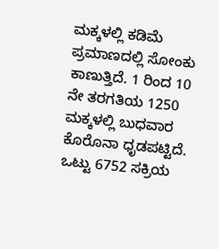ಮಕ್ಕಳಲ್ಲಿ ಕಡಿಮೆ ಪ್ರಮಾಣದಲ್ಲಿ ಸೋಂಕು ಕಾಣುತ್ತಿದೆ. 1 ರಿಂದ 10 ನೇ ತರಗತಿಯ 1250 ಮಕ್ಕಳಲ್ಲಿ ಬುಧವಾರ ಕೊರೊನಾ ಧೃಡಪಟ್ಟಿದೆ. ಒಟ್ಟು 6752 ಸಕ್ರಿಯ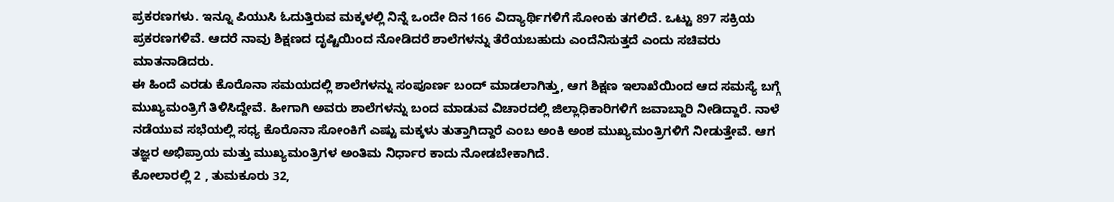ಪ್ರಕರಣಗಳು. ಇನ್ನೂ ಪಿಯುಸಿ ಓದುತ್ತಿರುವ ಮಕ್ಕಳಲ್ಲಿ ನಿನ್ನೆ ಒಂದೇ ದಿನ 166 ವಿದ್ಯಾರ್ಥಿಗಳಿಗೆ ಸೋಂಕು ತಗಲಿದೆ. ಒಟ್ಟು 897 ಸಕ್ರಿಯ ಪ್ರಕರಣಗಳಿವೆ. ಆದರೆ ನಾವು ಶಿಕ್ಷಣದ ದೃಷ್ಟಿಯಿಂದ ನೋಡಿದರೆ ಶಾಲೆಗಳನ್ನು ತೆರೆಯಬಹುದು ಎಂದೆನಿಸುತ್ತದೆ ಎಂದು ಸಚಿವರು ಮಾತನಾಡಿದರು.
ಈ ಹಿಂದೆ ಎರಡು ಕೊರೊನಾ ಸಮಯದಲ್ಲಿ ಶಾಲೆಗಳನ್ನು ಸಂಪೂರ್ಣ ಬಂದ್ ಮಾಡಲಾಗಿತ್ತು, ಆಗ ಶಿಕ್ಷಣ ಇಲಾಖೆಯಿಂದ ಆದ ಸಮಸ್ಯೆ ಬಗ್ಗೆ ಮುಖ್ಯಮಂತ್ರಿಗೆ ತಿಳಿಸಿದ್ದೇವೆ. ಹೀಗಾಗಿ ಅವರು ಶಾಲೆಗಳನ್ನು ಬಂದ ಮಾಡುವ ವಿಚಾರದಲ್ಲಿ ಜಿಲ್ಲಾಧಿಕಾರಿಗಳಿಗೆ ಜವಾಬ್ದಾರಿ ನೀಡಿದ್ದಾರೆ. ನಾಳೆ ನಡೆಯುವ ಸಭೆಯಲ್ಲಿ ಸಧ್ಯ ಕೊರೊನಾ ಸೋಂಕಿಗೆ ಎಷ್ಟು ಮಕ್ಕಳು ತುತ್ತಾಗಿದ್ದಾರೆ ಎಂಬ ಅಂಕಿ ಅಂಶ ಮುಖ್ಯಮಂತ್ರಿಗಳಿಗೆ ನೀಡುತ್ತೇವೆ. ಆಗ ತಜ್ಞರ ಅಭಿಪ್ರಾಯ ಮತ್ತು ಮುಖ್ಯಮಂತ್ರಿಗಳ ಅಂತಿಮ ನಿರ್ಧಾರ ಕಾದು ನೋಡಬೇಕಾಗಿದೆ.
ಕೋಲಾರಲ್ಲಿ 2 , ತುಮಕೂರು 32,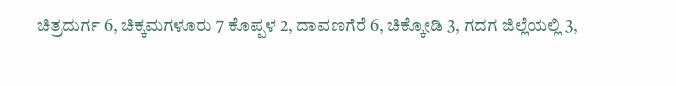ಚಿತ್ರದುರ್ಗ 6, ಚಿಕ್ಕಮಗಳೂರು 7 ಕೊಪ್ಪಳ 2, ದಾವಣಗೆರೆ 6, ಚಿಕ್ಕೋಡಿ 3, ಗದಗ ಜಿಲ್ಲೆಯಲ್ಲಿ 3,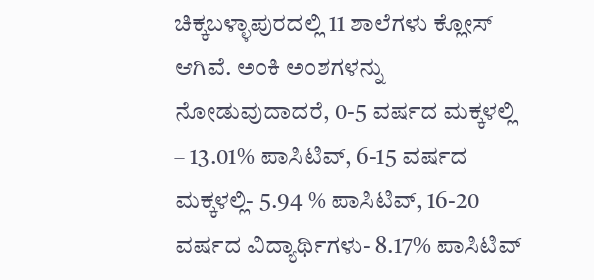ಚಿಕ್ಕಬಳ್ಳಾಪುರದಲ್ಲಿ 11 ಶಾಲೆಗಳು ಕ್ಲೋಸ್ ಆಗಿವೆ. ಅಂಕಿ ಅಂಶಗಳನ್ನು ನೋಡುವುದಾದರೆ, 0-5 ವರ್ಷದ ಮಕ್ಕಳಲ್ಲಿ – 13.01% ಪಾಸಿಟಿವ್, 6-15 ವರ್ಷದ ಮಕ್ಕಳಲ್ಲಿ- 5.94 % ಪಾಸಿಟಿವ್, 16-20 ವರ್ಷದ ವಿದ್ಯಾರ್ಥಿಗಳು- 8.17% ಪಾಸಿಟಿವ್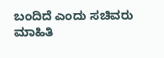ಬಂದಿದೆ ಎಂದು ಸಚಿವರು ಮಾಹಿತಿ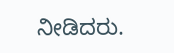ನೀಡಿದರು.